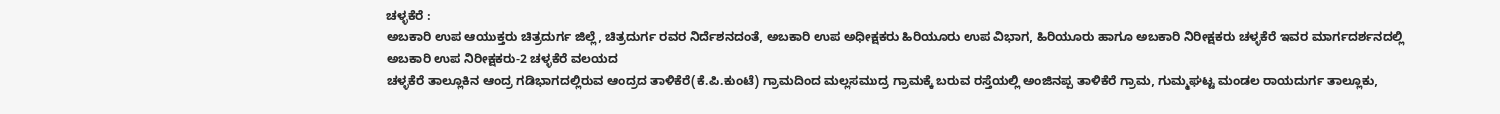ಚಳ್ಳಕೆರೆ :
ಅಬಕಾರಿ ಉಪ ಆಯುಕ್ತರು ಚಿತ್ರದುರ್ಗ ಜಿಲ್ಲೆ, ಚಿತ್ರದುರ್ಗ ರವರ ನಿರ್ದೆಶನದಂತೆ, ಅಬಕಾರಿ ಉಪ ಅಧೀಕ್ಷಕರು ಹಿರಿಯೂರು ಉಪ ವಿಭಾಗ, ಹಿರಿಯೂರು ಹಾಗೂ ಅಬಕಾರಿ ನಿರೀಕ್ಷಕರು ಚಳ್ಳಕೆರೆ ಇವರ ಮಾರ್ಗದರ್ಶನದಲ್ಲಿ ಅಬಕಾರಿ ಉಪ ನಿರೀಕ್ಷಕರು-2 ಚಳ್ಳಕೆರೆ ವಲಯದ
ಚಳ್ಳಕೆರೆ ತಾಲ್ಲೂಕಿನ ಆಂದ್ರ ಗಡಿಭಾಗದಲ್ಲಿರುವ ಆಂದ್ರದ ತಾಳಿಕೆರೆ(ಕೆ.ಪಿ.ಕುಂಟೆ) ಗ್ರಾಮದಿಂದ ಮಲ್ಲಸಮುದ್ರ ಗ್ರಾಮಕ್ಕೆ ಬರುವ ರಸ್ತೆಯಲ್ಲಿ ಅಂಜಿನಪ್ಪ ತಾಳಿಕೆರೆ ಗ್ರಾಮ, ಗುಮ್ಮಘಟ್ಟ ಮಂಡಲ ರಾಯದುರ್ಗ ತಾಲ್ಲೂಕು,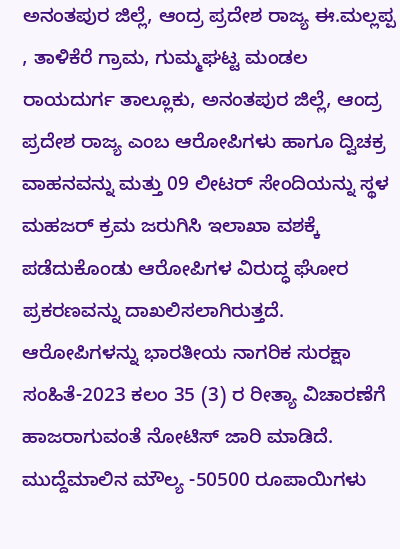ಅನಂತಪುರ ಜಿಲ್ಲೆ, ಆಂದ್ರ ಪ್ರದೇಶ ರಾಜ್ಯ ಈ.ಮಲ್ಲಪ್ಪ
, ತಾಳಿಕೆರೆ ಗ್ರಾಮ, ಗುಮ್ಮಘಟ್ಟ ಮಂಡಲ ರಾಯದುರ್ಗ ತಾಲ್ಲೂಕು, ಅನಂತಪುರ ಜಿಲ್ಲೆ, ಆಂದ್ರ ಪ್ರದೇಶ ರಾಜ್ಯ ಎಂಬ ಆರೋಪಿಗಳು ಹಾಗೂ ದ್ವಿಚಕ್ರ ವಾಹನವನ್ನು ಮತ್ತು 09 ಲೀಟರ್ ಸೇಂದಿಯನ್ನು ಸ್ಥಳ ಮಹಜರ್ ಕ್ರಮ ಜರುಗಿಸಿ ಇಲಾಖಾ ವಶಕ್ಕೆ ಪಡೆದುಕೊಂಡು ಆರೋಪಿಗಳ ವಿರುದ್ಧ ಘೋರ ಪ್ರಕರಣವನ್ನು ದಾಖಲಿಸಲಾಗಿರುತ್ತದೆ.
ಆರೋಪಿಗಳನ್ನು ಭಾರತೀಯ ನಾಗರಿಕ ಸುರಕ್ಷಾ ಸಂಹಿತೆ-2023 ಕಲಂ 35 (3) ರ ರೀತ್ಯಾ ವಿಚಾರಣೆಗೆ ಹಾಜರಾಗುವಂತೆ ನೋಟಿಸ್ ಜಾರಿ ಮಾಡಿದೆ. ಮುದ್ದೆಮಾಲಿನ ಮೌಲ್ಯ -50500 ರೂಪಾಯಿಗಳು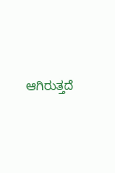ಆಗಿರುತ್ತದೆ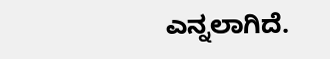ಎನ್ನಲಾಗಿದೆ.